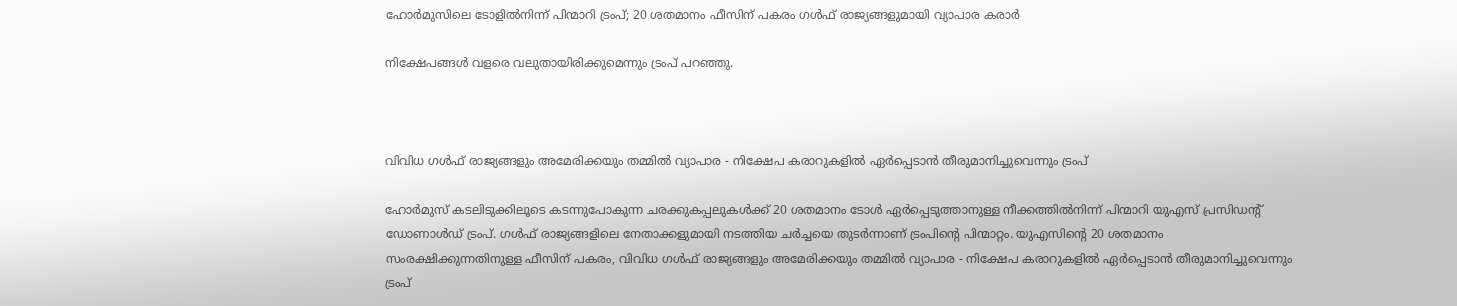ഹോര്‍മുസിലെ ടോളില്‍നിന്ന് പിന്മാറി ട്രംപ്; 20 ശതമാനം ഫീസിന് പകരം ഗള്‍ഫ് രാജ്യങ്ങളുമായി വ്യാപാര കരാര്‍

നിക്ഷേപങ്ങള്‍ വളരെ വലുതായിരിക്കുമെന്നും ട്രംപ് പറഞ്ഞു.



വിവിധ ഗള്‍ഫ് രാജ്യങ്ങളും അമേരിക്കയും തമ്മില്‍ വ്യാപാര - നിക്ഷേപ കരാറുകളില്‍ ഏര്‍പ്പെടാന്‍ തീരുമാനിച്ചുവെന്നും ട്രംപ്

ഹോര്‍മുസ് കടലിടുക്കിലൂടെ കടന്നുപോകുന്ന ചരക്കുകപ്പലുകള്‍ക്ക് 20 ശതമാനം ടോള്‍ ഏര്‍പ്പെടുത്താനുള്ള നീക്കത്തില്‍നിന്ന് പിന്മാറി യുഎസ് പ്രസിഡന്റ് ഡോണാള്‍ഡ് ട്രംപ്. ഗള്‍ഫ് രാജ്യങ്ങളിലെ നേതാക്കളുമായി നടത്തിയ ചര്‍ച്ചയെ തുടര്‍ന്നാണ് ട്രംപിന്റെ പിന്മാറ്റം. യുഎസിന്റെ 20 ശതമാനം സംരക്ഷിക്കുന്നതിനുള്ള ഫീസിന് പകരം, വിവിധ ഗള്‍ഫ് രാജ്യങ്ങളും അമേരിക്കയും തമ്മില്‍ വ്യാപാര - നിക്ഷേപ കരാറുകളില്‍ ഏര്‍പ്പെടാന്‍ തീരുമാനിച്ചുവെന്നും ട്രംപ്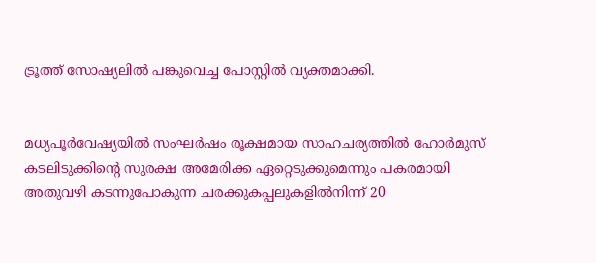ട്രൂത്ത് സോഷ്യലില്‍ പങ്കുവെച്ച പോസ്റ്റില്‍ വ്യക്തമാക്കി.


മധ്യപൂര്‍വേഷ്യയില്‍ സംഘര്‍ഷം രൂക്ഷമായ സാഹചര്യത്തില്‍ ഹോര്‍മുസ് കടലിടുക്കിന്റെ സുരക്ഷ അമേരിക്ക ഏറ്റെടുക്കുമെന്നും പകരമായി അതുവഴി കടന്നുപോകുന്ന ചരക്കുകപ്പലുകളില്‍നിന്ന് 20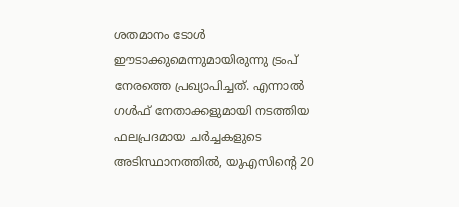ശതമാനം ടോള്‍ ഈടാക്കുമെന്നുമായിരുന്നു ട്രംപ് നേരത്തെ പ്രഖ്യാപിച്ചത്. എന്നാല്‍ ഗള്‍ഫ് നേതാക്കളുമായി നടത്തിയ ഫലപ്രദമായ ചര്‍ച്ചകളുടെ അടിസ്ഥാനത്തില്‍, യുഎസിന്റെ 20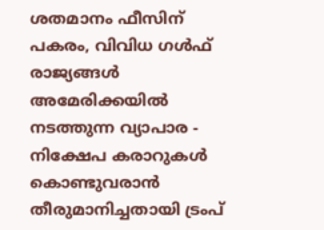ശതമാനം ഫീസിന് പകരം, വിവിധ ഗള്‍ഫ് രാജ്യങ്ങള്‍ അമേരിക്കയില്‍ നടത്തുന്ന വ്യാപാര - നിക്ഷേപ കരാറുകള്‍ കൊണ്ടുവരാന്‍ തീരുമാനിച്ചതായി ട്രംപ്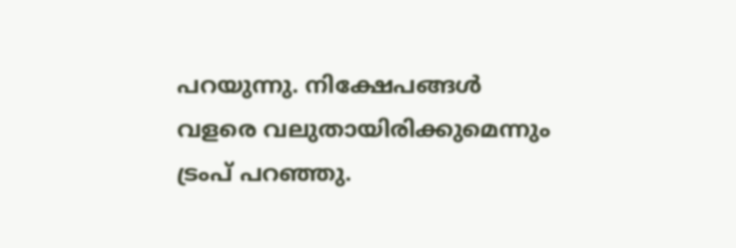പറയുന്നു. നിക്ഷേപങ്ങള്‍ വളരെ വലുതായിരിക്കുമെന്നും ട്രംപ് പറഞ്ഞു.